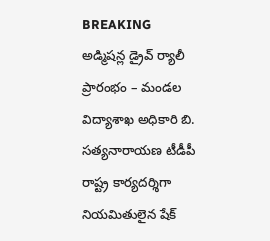BREAKING
అడ్మిషన్ల డ్రైవ్ ర్యాలీ ప్రారంభం – మండల విద్యాశాఖ అధికారి బి. సత్యనారాయణ టీడీపీ రాష్ట్ర కార్యదర్శిగా నియమితులైన షేక్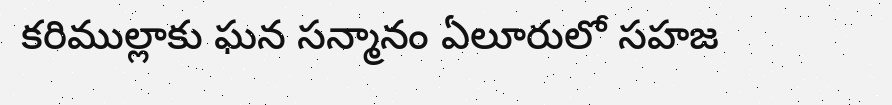కరిముల్లాకు ఘన సన్మానం ఏలూరులో సహజ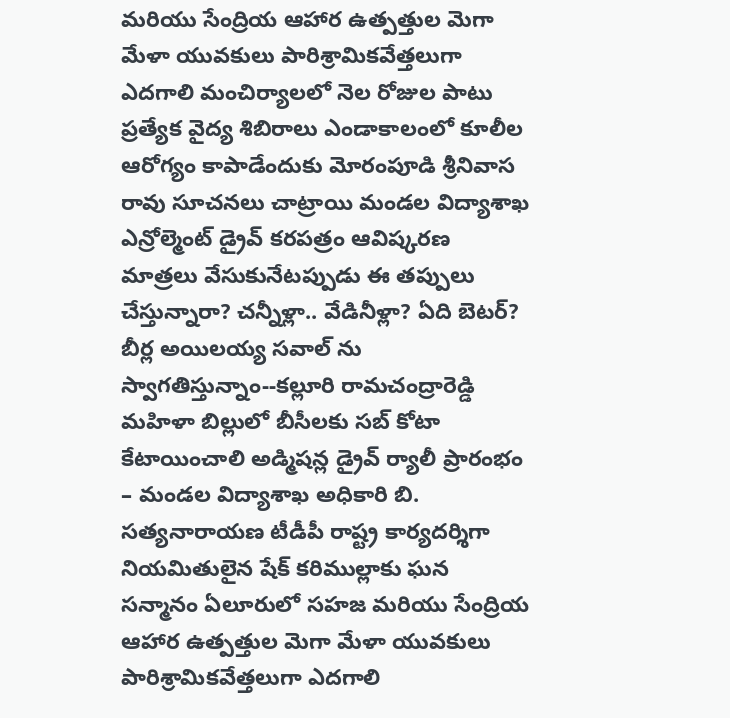మరియు సేంద్రియ ఆహార ఉత్పత్తుల మెగా మేళా యువకులు పారిశ్రామికవేత్తలుగా ఎదగాలి మంచిర్యాలలో నెల రోజుల పాటు ప్రత్యేక వైద్య శిబిరాలు ఎండాకాలంలో కూలీల ఆరోగ్యం కాపాడేందుకు మోరంపూడి శ్రీనివాస రావు సూచనలు చాట్రాయి మండల విద్యాశాఖ ఎన్రోల్మెంట్ డ్రైవ్ కరపత్రం ఆవిష్కరణ మాత్రలు వేసుకునేటప్పుడు ఈ తప్పులు చేస్తున్నారా? చన్నీళ్లా.. వేడినీళ్లా? ఏది బెటర్? బీర్ల అయిలయ్య సవాల్ ను స్వాగతిస్తున్నాం--కల్లూరి రామచంద్రారెడ్డి మహిళా బిల్లులో బీసీలకు సబ్ కోటా కేటాయించాలి అడ్మిషన్ల డ్రైవ్ ర్యాలీ ప్రారంభం – మండల విద్యాశాఖ అధికారి బి. సత్యనారాయణ టీడీపీ రాష్ట్ర కార్యదర్శిగా నియమితులైన షేక్ కరిముల్లాకు ఘన సన్మానం ఏలూరులో సహజ మరియు సేంద్రియ ఆహార ఉత్పత్తుల మెగా మేళా యువకులు పారిశ్రామికవేత్తలుగా ఎదగాలి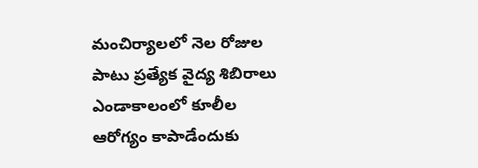మంచిర్యాలలో నెల రోజుల పాటు ప్రత్యేక వైద్య శిబిరాలు ఎండాకాలంలో కూలీల ఆరోగ్యం కాపాడేందుకు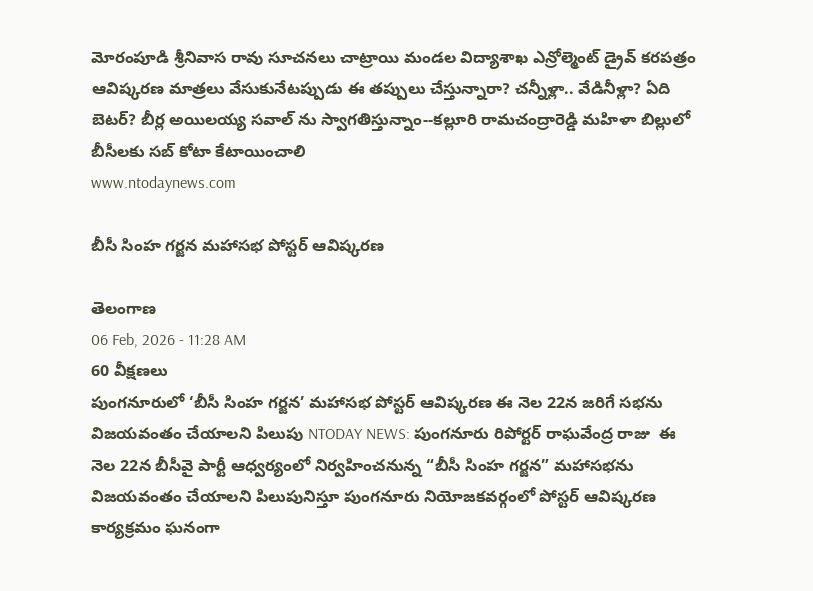మోరంపూడి శ్రీనివాస రావు సూచనలు చాట్రాయి మండల విద్యాశాఖ ఎన్రోల్మెంట్ డ్రైవ్ కరపత్రం ఆవిష్కరణ మాత్రలు వేసుకునేటప్పుడు ఈ తప్పులు చేస్తున్నారా? చన్నీళ్లా.. వేడినీళ్లా? ఏది బెటర్? బీర్ల అయిలయ్య సవాల్ ను స్వాగతిస్తున్నాం--కల్లూరి రామచంద్రారెడ్డి మహిళా బిల్లులో బీసీలకు సబ్ కోటా కేటాయించాలి
www.ntodaynews.com

బీసీ సింహ గర్జన మహాసభ పోస్టర్ ఆవిష్కరణ

తెలంగాణ
06 Feb, 2026 - 11:28 AM
60 వీక్షణలు
పుంగనూరులో ‘బీసీ సింహ గర్జన’ మహాసభ పోస్టర్ ఆవిష్కరణ ఈ నెల 22న జరిగే సభను విజయవంతం చేయాలని పిలుపు NTODAY NEWS: పుంగనూరు రిపోర్టర్ రాఘవేంద్ర రాజు  ఈ నెల 22న బీసీవై పార్టీ ఆధ్వర్యంలో నిర్వహించనున్న “బీసీ సింహ గర్జన” మహాసభను విజయవంతం చేయాలని పిలుపునిస్తూ పుంగనూరు నియోజకవర్గంలో పోస్టర్ ఆవిష్కరణ కార్యక్రమం ఘనంగా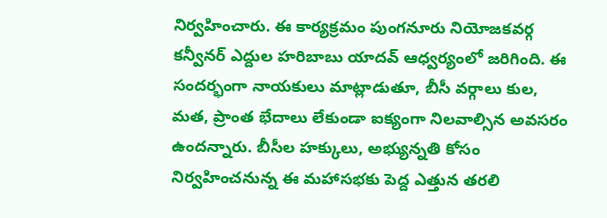నిర్వహించారు. ఈ కార్యక్రమం పుంగనూరు నియోజకవర్గ కన్వీనర్ ఎద్దుల హరిబాబు యాదవ్ ఆధ్వర్యంలో జరిగింది. ఈ సందర్భంగా నాయకులు మాట్లాడుతూ, బీసీ వర్గాలు కుల, మత, ప్రాంత భేదాలు లేకుండా ఐక్యంగా నిలవాల్సిన అవసరం ఉందన్నారు. బీసీల హక్కులు, అభ్యున్నతి కోసం నిర్వహించనున్న ఈ మహాసభకు పెద్ద ఎత్తున తరలి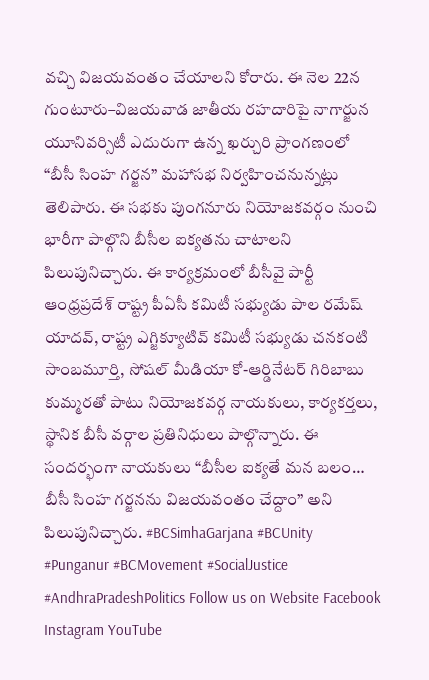వచ్చి విజయవంతం చేయాలని కోరారు. ఈ నెల 22న గుంటూరు–విజయవాడ జాతీయ రహదారిపై నాగార్జున యూనివర్సిటీ ఎదురుగా ఉన్న ఖర్చురి ప్రాంగణంలో “బీసీ సింహ గర్జన” మహాసభ నిర్వహించనున్నట్లు తెలిపారు. ఈ సభకు పుంగనూరు నియోజకవర్గం నుంచి భారీగా పాల్గొని బీసీల ఐక్యతను చాటాలని పిలుపునిచ్చారు. ఈ కార్యక్రమంలో బీసీవై పార్టీ ఆంధ్రప్రదేశ్ రాష్ట్ర పీఏసీ కమిటీ సభ్యుడు పాల రమేష్ యాదవ్, రాష్ట్ర ఎగ్జిక్యూటివ్ కమిటీ సభ్యుడు చనకంటి సాంబమూర్తి, సోషల్ మీడియా కో-ఆర్డినేటర్ గిరిబాబు కుమ్మరతో పాటు నియోజకవర్గ నాయకులు, కార్యకర్తలు, స్థానిక బీసీ వర్గాల ప్రతినిధులు పాల్గొన్నారు. ఈ సందర్భంగా నాయకులు “బీసీల ఐక్యతే మన బలం… బీసీ సింహ గర్జనను విజయవంతం చేద్దాం” అని పిలుపునిచ్చారు. #BCSimhaGarjana #BCUnity #Punganur #BCMovement #SocialJustice #AndhraPradeshPolitics Follow us on Website Facebook Instagram YouTube